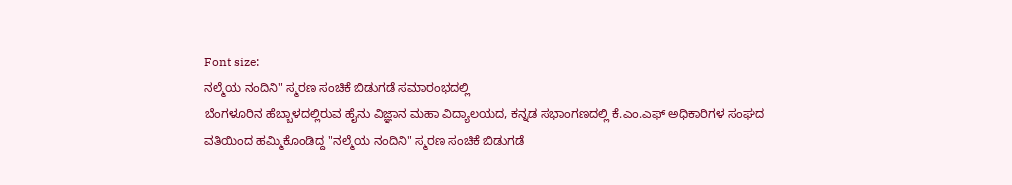Font size:
ನಲ್ಮೆಯ ನಂದಿನಿ" ಸ್ಮರಣ ಸಂಚಿಕೆ ಬಿಡುಗಡೆ ಸಮಾರಂಭದಲ್ಲಿ
ಬೆಂಗಳೂರಿನ ಹೆಬ್ಬಾಳದಲ್ಲಿರುವ ಹೈನು ವಿಜ್ಞಾನ ಮಹಾ ವಿದ್ಯಾಲಯದ, ಕನ್ನಡ ಸಭಾಂಗಣದಲ್ಲಿ ಕೆ.ಎಂ.ಎಫ್ ಅಧಿಕಾರಿಗಳ ಸಂಘದ ವತಿಯಿಂದ ಹಮ್ಮಿಕೊಂಡಿದ್ದ "ನಲ್ಮೆಯ ನಂದಿನಿ" ಸ್ಮರಣ ಸಂಚಿಕೆ ಬಿಡುಗಡೆ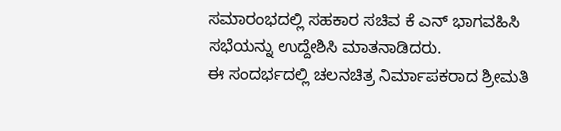ಸಮಾರಂಭದಲ್ಲಿ ಸಹಕಾರ ಸಚಿವ ಕೆ ಎನ್ ಭಾಗವಹಿಸಿ ಸಭೆಯನ್ನು ಉದ್ದೇಶಿಸಿ ಮಾತನಾಡಿದರು.
ಈ ಸಂದರ್ಭದಲ್ಲಿ ಚಲನಚಿತ್ರ ನಿರ್ಮಾಪಕರಾದ ಶ್ರೀಮತಿ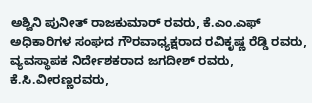ಅಶ್ವಿನಿ ಪುನೀತ್ ರಾಜಕುಮಾರ್ ರವರು, ಕೆ.ಎಂ.ಎಫ್ ಅಧಿಕಾರಿಗಳ ಸಂಘದ ಗೌರವಾಧ್ಯಕ್ಷರಾದ ರವಿಕೃಷ್ಣ ರೆಡ್ಡಿ ರವರು, ವ್ಯವಸ್ಥಾಪಕ ನಿರ್ದೇಶಕರಾದ ಜಗದೀಶ್ ರವರು, ಕೆ.ಸಿ.ವೀರಣ್ಣರವರು,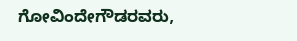ಗೋವಿಂದೇಗೌಡರವರು,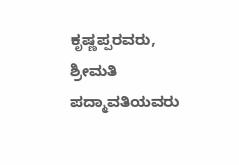ಕೃಷ್ಣಪ್ಪರವರು, ಶ್ರೀಮತಿ ಪದ್ಮಾವತಿಯವರು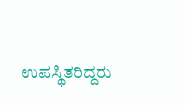ಉಪಸ್ಥಿತರಿದ್ದರು